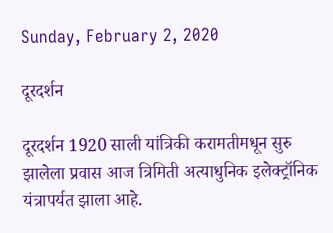Sunday, February 2, 2020

दूरदर्शन

दूरदर्शन 1920 साली यांत्रिकी करामतीमधून सुरु झालेला प्रवास आज त्रिमिती अत्याधुनिक इलेक्ट्रॉनिक यंत्रापर्यत झाला आहे.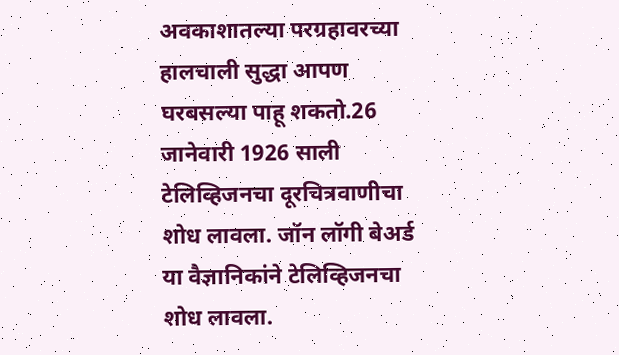अवकाशातल्या परग्रहावरच्या हालचाली सुद्धा आपण घरबसल्या पाहू शकतो.26 जानेवारी 1926 साली  टेलिव्हिजनचा दूरचित्रवाणीचा शोध लावला. जॉन लॉगी बेअर्ड या वैज्ञानिकांने टेलिव्हिजनचा शोध लावला.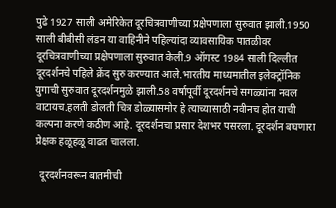पुढे 1927 साली अमेरिकेत दूरचित्रवाणीच्या प्रक्षेपणाला सुरुवात झाली.1950 साली बीबीसी लंडन या वाहिनीने पहिल्यांदा व्यावसायिक पातळीवर दूरचित्रवाणीच्या प्रक्षेपणाला सुरुवात केली.9 ऑगस्ट 1984 साली दिल्लीत दूरदर्शनचे पहिले क्रेंद सुरु करण्यात आले.भारतीय माध्यमातील इलेक्ट्रॉनिक युगाची सुरुवात दूरदर्शनमुळे झाली.58 वर्षापूर्वी दूरदर्शनचे सगळ्यांना नवल वाटायच.हलती डोलती चित्र डोळ्यासमोर हे त्याच्यासाठी नवीनच होत याची कल्पना करणे कठीण आहे. दूरदर्शनचा प्रसार देशभर पसरला. दूरदर्शन बघणारा प्रेक्षक हळूहळू वाढत चालला.

  दूरदर्शनवरून बातमीची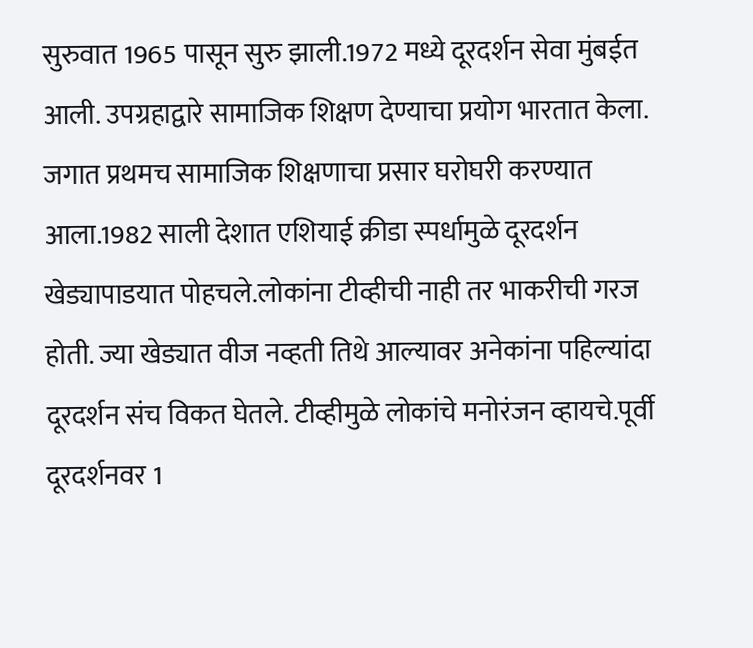सुरुवात 1965 पासून सुरु झाली.1972 मध्ये दूरदर्शन सेवा मुंबईत आली. उपग्रहाद्वारे सामाजिक शिक्षण देण्याचा प्रयोग भारतात केला. जगात प्रथमच सामाजिक शिक्षणाचा प्रसार घरोघरी करण्यात आला.1982 साली देशात एशियाई क्रीडा स्पर्धामुळे दूरदर्शन खेड्यापाडयात पोहचले.लोकांना टीव्हीची नाही तर भाकरीची गरज होती. ज्या खेड्यात वीज नव्हती तिथे आल्यावर अनेकांना पहिल्यांदा दूरदर्शन संच विकत घेतले. टीव्हीमुळे लोकांचे मनोरंजन व्हायचे.पूर्वी दूरदर्शनवर 1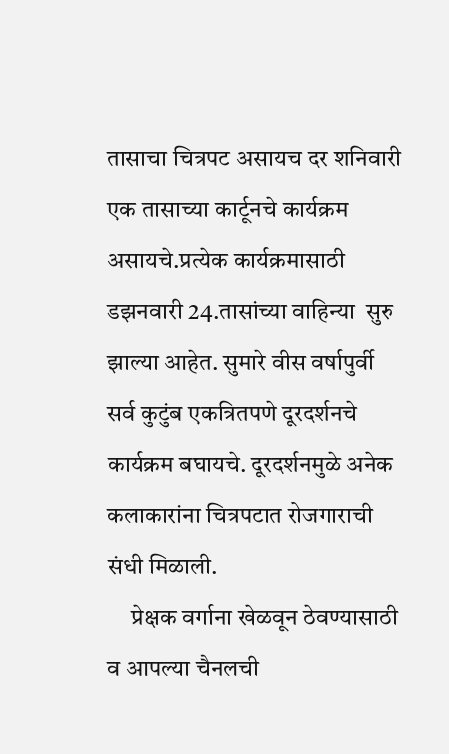तासाचा चित्रपट असायच दर शनिवारी एक तासाच्या कार्टूनचे कार्यक्रम असायचे.प्रत्येक कार्यक्रमासाठी डझनवारी 24.तासांच्या वाहिन्या  सुरु झाल्या आहेत. सुमारे वीस वर्षापुर्वी सर्व कुटुंब एकत्रितपणे दूरदर्शनचे कार्यक्रम बघायचे. दूरदर्शनमुळे अनेक कलाकारांना चित्रपटात रोजगाराची संधी मिळाली.
     प्रेक्षक वर्गाना खेळवून ठेवण्यासाठी व आपल्या चैनलची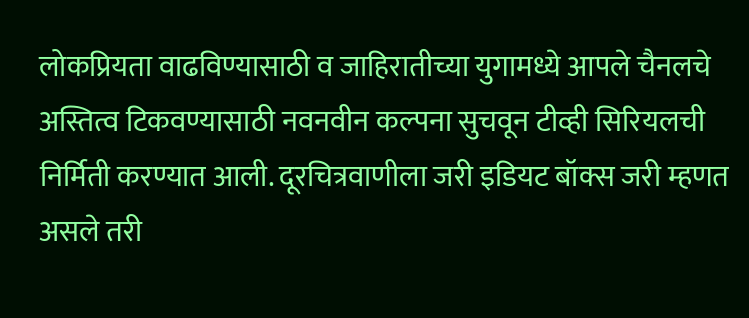लोकप्रियता वाढविण्यासाठी व जाहिरातीच्या युगामध्ये आपले चैनलचे अस्तित्व टिकवण्यासाठी नवनवीन कल्पना सुचवून टीव्ही सिरियलची निर्मिती करण्यात आली. दूरचित्रवाणीला जरी इडियट बॉक्स जरी म्हणत असले तरी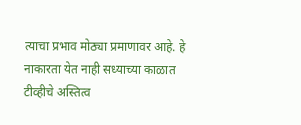त्याचा प्रभाव मोठ्या प्रमाणावर आहे. हे नाकारता येत नाही सध्याच्या काळात टीव्हीचे अस्तित्व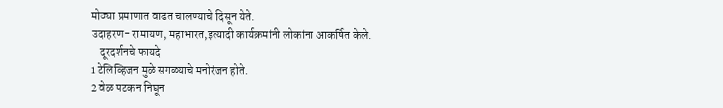मोठ्या प्रमाणात वाढत चालण्याचे दिसून येते.
उदाहरण- रामायण, महाभारत,इत्यादी कार्यक्रमांनी लोकांना आकर्षित केले.
    दूरदर्शनचे फायदे
1 टेलिव्हिजन मुळे सगळ्याचे मनोरंजन होते.
2 वेळ पटकन निघून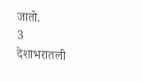जातो.
3 देशाभरातली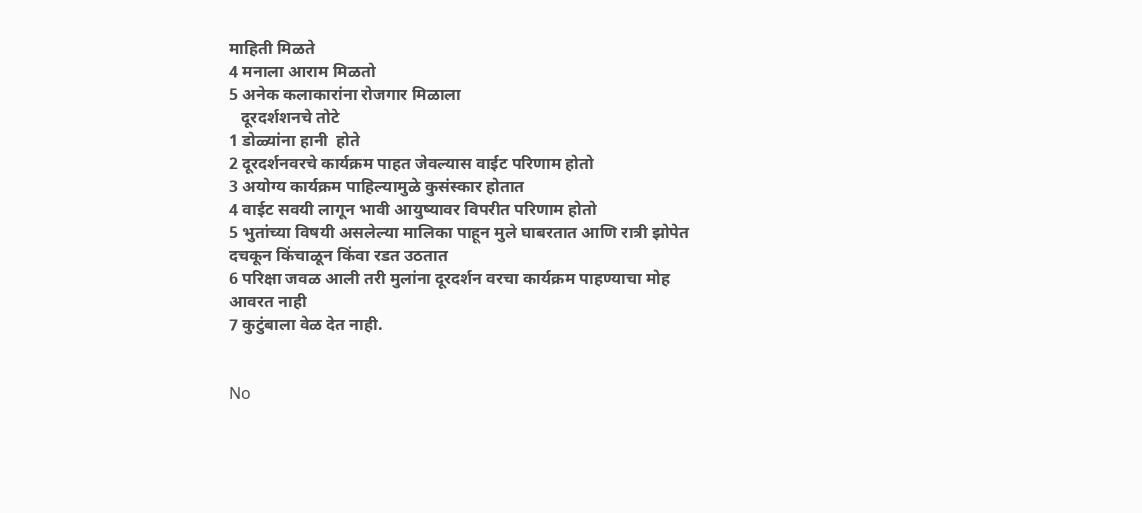माहिती मिळते
4 मनाला आराम मिळतो
5 अनेक कलाकारांना रोजगार मिळाला
   दूरदर्शशनचे तोटे
1 डोळ्यांना हानी  होते
2 दूरदर्शनवरचे कार्यक्रम पाहत जेवल्यास वाईट परिणाम होतो
3 अयोग्य कार्यक्रम पाहिल्यामुळे कुसंस्कार होतात
4 वाईट सवयी लागून भावी आयुष्यावर विपरीत परिणाम होतो
5 भुतांच्या विषयी असलेल्या मालिका पाहून मुले घाबरतात आणि रात्री झोपेत दचकून किंचाळून किंवा रडत उठतात
6 परिक्षा जवळ आली तरी मुलांना दूरदर्शन वरचा कार्यक्रम पाहण्याचा मोह आवरत नाही
7 कुटुंबाला वेळ देत नाही.


No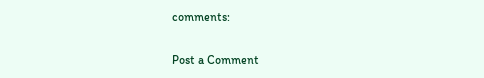comments:

Post a Comment